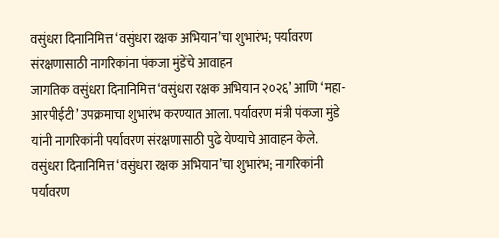वसुंधरा दिनानिमित्त ‘वसुंधरा रक्षक अभियान’चा शुभारंभ; पर्यावरण संरक्षणासाठी नागरिकांना पंकजा मुंडेंचे आवाहन
जागतिक वसुंधरा दिनानिमित्त ‘वसुंधरा रक्षक अभियान २०२६’ आणि ‘महा-आरपीईटी’ उपक्रमाचा शुभारंभ करण्यात आला. पर्यावरण मंत्री पंकजा मुंडे यांनी नागरिकांनी पर्यावरण संरक्षणासाठी पुढे येण्याचे आवाहन केले.
वसुंधरा दिनानिमित्त ‘वसुंधरा रक्षक अभियान’चा शुभारंभ; नागरिकांनी पर्यावरण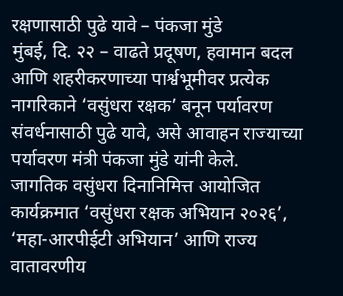रक्षणासाठी पुढे यावे – पंकजा मुंडे
मुंबई, दि. २२ – वाढते प्रदूषण, हवामान बदल आणि शहरीकरणाच्या पार्श्वभूमीवर प्रत्येक नागरिकाने ‘वसुंधरा रक्षक’ बनून पर्यावरण संवर्धनासाठी पुढे यावे, असे आवाहन राज्याच्या पर्यावरण मंत्री पंकजा मुंडे यांनी केले.
जागतिक वसुंधरा दिनानिमित्त आयोजित कार्यक्रमात ‘वसुंधरा रक्षक अभियान २०२६’, ‘महा-आरपीईटी अभियान’ आणि राज्य वातावरणीय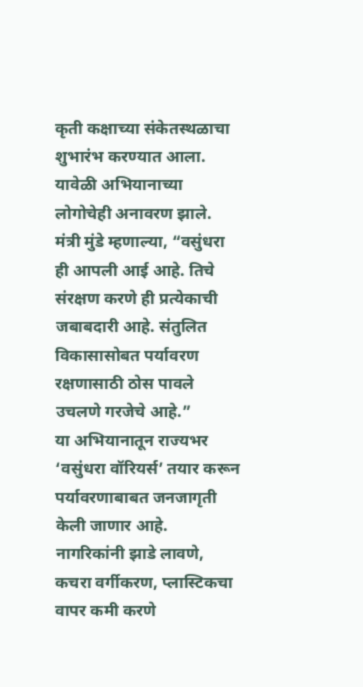कृती कक्षाच्या संकेतस्थळाचा शुभारंभ करण्यात आला. यावेळी अभियानाच्या लोगोचेही अनावरण झाले.
मंत्री मुंडे म्हणाल्या, “वसुंधरा ही आपली आई आहे. तिचे संरक्षण करणे ही प्रत्येकाची जबाबदारी आहे. संतुलित विकासासोबत पर्यावरण रक्षणासाठी ठोस पावले उचलणे गरजेचे आहे.”
या अभियानातून राज्यभर ‘वसुंधरा वॉरियर्स’ तयार करून पर्यावरणाबाबत जनजागृती केली जाणार आहे. नागरिकांनी झाडे लावणे, कचरा वर्गीकरण, प्लास्टिकचा वापर कमी करणे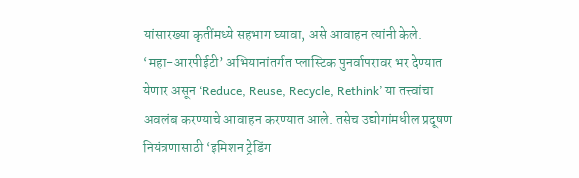यांसारख्या कृतींमध्ये सहभाग घ्यावा, असे आवाहन त्यांनी केले.
‘महा-आरपीईटी’ अभियानांतर्गत प्लास्टिक पुनर्वापरावर भर देण्यात येणार असून ‘Reduce, Reuse, Recycle, Rethink’ या तत्त्वांचा अवलंब करण्याचे आवाहन करण्यात आले. तसेच उद्योगांमधील प्रदूषण नियंत्रणासाठी ‘इमिशन ट्रेडिंग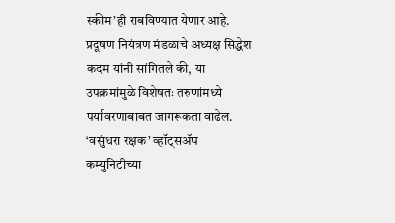स्कीम’ही राबविण्यात येणार आहे.
प्रदूषण नियंत्रण मंडळाचे अध्यक्ष सिद्धेश कदम यांनी सांगितले की, या उपक्रमांमुळे विशेषतः तरुणांमध्ये पर्यावरणाबाबत जागरूकता वाढेल. ‘वसुंधरा रक्षक’ व्हॉट्सॲप कम्युनिटीच्या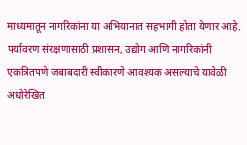माध्यमातून नागरिकांना या अभियानात सहभागी होता येणार आहे.
पर्यावरण संरक्षणासाठी प्रशासन, उद्योग आणि नागरिकांनी एकत्रितपणे जबाबदारी स्वीकारणे आवश्यक असल्याचे यावेळी अधोरेखित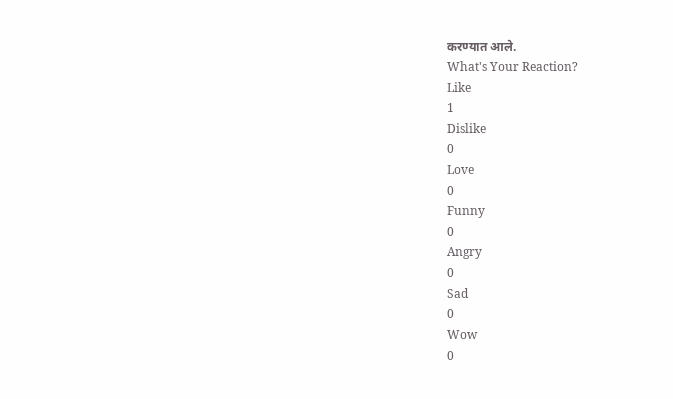करण्यात आले.
What's Your Reaction?
Like
1
Dislike
0
Love
0
Funny
0
Angry
0
Sad
0
Wow
0